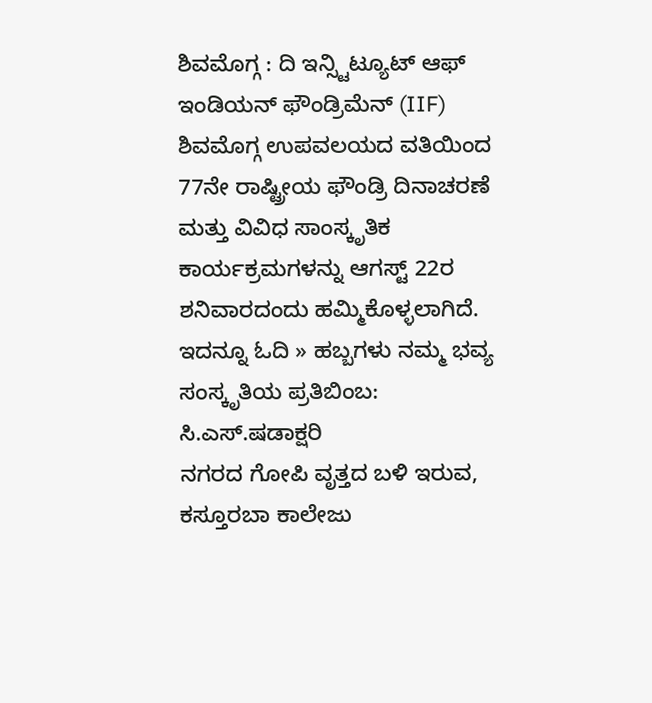ಶಿವಮೊಗ್ಗ : ದಿ ಇನ್ಸ್ಟಿಟ್ಯೂಟ್ ಆಫ್ ಇಂಡಿಯನ್ ಫೌಂಡ್ರಿಮೆನ್ (IIF) ಶಿವಮೊಗ್ಗ ಉಪವಲಯದ ವತಿಯಿಂದ 77ನೇ ರಾಷ್ಟ್ರೀಯ ಫೌಂಡ್ರಿ ದಿನಾಚರಣೆ ಮತ್ತು ವಿವಿಧ ಸಾಂಸ್ಕೃತಿಕ ಕಾರ್ಯಕ್ರಮಗಳನ್ನು ಆಗಸ್ಟ್ 22ರ ಶನಿವಾರದಂದು ಹಮ್ಮಿಕೊಳ್ಳಲಾಗಿದೆ.
ಇದನ್ನೂ ಓದಿ » ಹಬ್ಬಗಳು ನಮ್ಮ ಭವ್ಯ ಸಂಸ್ಕೃತಿಯ ಪ್ರತಿಬಿಂಬ: ಸಿ.ಎಸ್.ಷಡಾಕ್ಷರಿ
ನಗರದ ಗೋಪಿ ವೃತ್ತದ ಬಳಿ ಇರುವ, ಕಸ್ತೂರಬಾ ಕಾಲೇಜು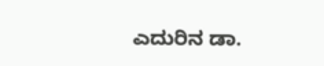ಎದುರಿನ ಡಾ.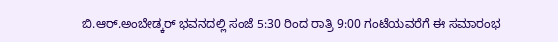ಬಿ.ಆರ್.ಅಂಬೇಡ್ಕರ್ ಭವನದಲ್ಲಿ ಸಂಜೆ 5:30 ರಿಂದ ರಾತ್ರಿ 9:00 ಗಂಟೆಯವರೆಗೆ ಈ ಸಮಾರಂಭ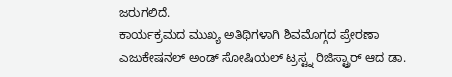ಜರುಗಲಿದೆ.
ಕಾರ್ಯಕ್ರಮದ ಮುಖ್ಯ ಅತಿಥಿಗಳಾಗಿ ಶಿವಮೊಗ್ಗದ ಪ್ರೇರಣಾ ಎಜುಕೇಷನಲ್ ಅಂಡ್ ಸೋಷಿಯಲ್ ಟ್ರಸ್ಟ್ನ ರಿಜಿಸ್ಟ್ರಾರ್ ಆದ ಡಾ.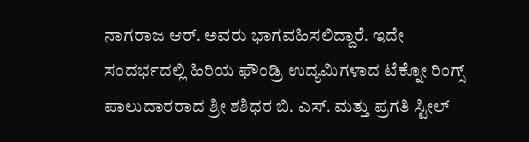ನಾಗರಾಜ ಆರ್. ಅವರು ಭಾಗವಹಿಸಲಿದ್ದಾರೆ. ಇದೇ ಸಂದರ್ಭದಲ್ಲಿ ಹಿರಿಯ ಫೌಂಡ್ರಿ ಉದ್ಯಮಿಗಳಾದ ಟೆಕ್ನೋ ರಿಂಗ್ಸ್ ಪಾಲುದಾರರಾದ ಶ್ರೀ ಶಶಿಧರ ಬಿ. ಎಸ್. ಮತ್ತು ಪ್ರಗತಿ ಸ್ಟೀಲ್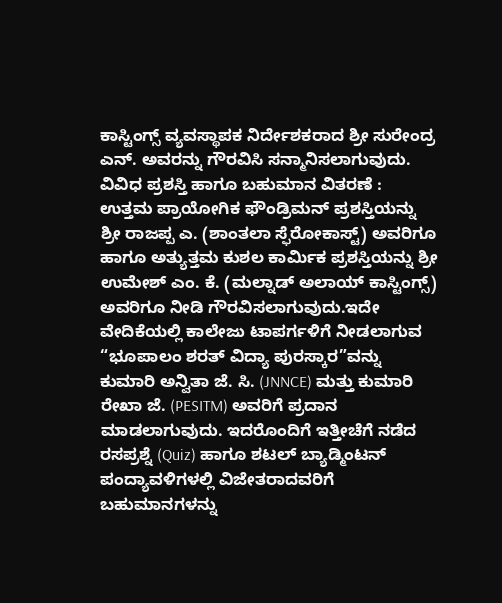ಕಾಸ್ಟಿಂಗ್ಸ್ ವ್ಯವಸ್ಥಾಪಕ ನಿರ್ದೇಶಕರಾದ ಶ್ರೀ ಸುರೇಂದ್ರ ಎನ್. ಅವರನ್ನು ಗೌರವಿಸಿ ಸನ್ಮಾನಿಸಲಾಗುವುದು.
ವಿವಿಧ ಪ್ರಶಸ್ತಿ ಹಾಗೂ ಬಹುಮಾನ ವಿತರಣೆ : ಉತ್ತಮ ಪ್ರಾಯೋಗಿಕ ಫೌಂಡ್ರಿಮನ್ ಪ್ರಶಸ್ತಿಯನ್ನು ಶ್ರೀ ರಾಜಪ್ಪ ಎ. (ಶಾಂತಲಾ ಸ್ಫೆರೋಕಾಸ್ಟ್) ಅವರಿಗೂ ಹಾಗೂ ಅತ್ಯುತ್ತಮ ಕುಶಲ ಕಾರ್ಮಿಕ ಪ್ರಶಸ್ತಿಯನ್ನು ಶ್ರೀ ಉಮೇಶ್ ಎಂ. ಕೆ. (ಮಲ್ನಾಡ್ ಅಲಾಯ್ ಕಾಸ್ಟಿಂಗ್ಸ್) ಅವರಿಗೂ ನೀಡಿ ಗೌರವಿಸಲಾಗುವುದು.ಇದೇ ವೇದಿಕೆಯಲ್ಲಿ ಕಾಲೇಜು ಟಾಪರ್ಗಳಿಗೆ ನೀಡಲಾಗುವ “ಭೂಪಾಲಂ ಶರತ್ ವಿದ್ಯಾ ಪುರಸ್ಕಾರ”ವನ್ನು ಕುಮಾರಿ ಅನ್ವಿತಾ ಜೆ. ಸಿ. (JNNCE) ಮತ್ತು ಕುಮಾರಿ ರೇಖಾ ಜೆ. (PESITM) ಅವರಿಗೆ ಪ್ರದಾನ ಮಾಡಲಾಗುವುದು. ಇದರೊಂದಿಗೆ ಇತ್ತೀಚೆಗೆ ನಡೆದ ರಸಪ್ರಶ್ನೆ (Quiz) ಹಾಗೂ ಶಟಲ್ ಬ್ಯಾಡ್ಮಿಂಟನ್ ಪಂದ್ಯಾವಳಿಗಳಲ್ಲಿ ವಿಜೇತರಾದವರಿಗೆ ಬಹುಮಾನಗಳನ್ನು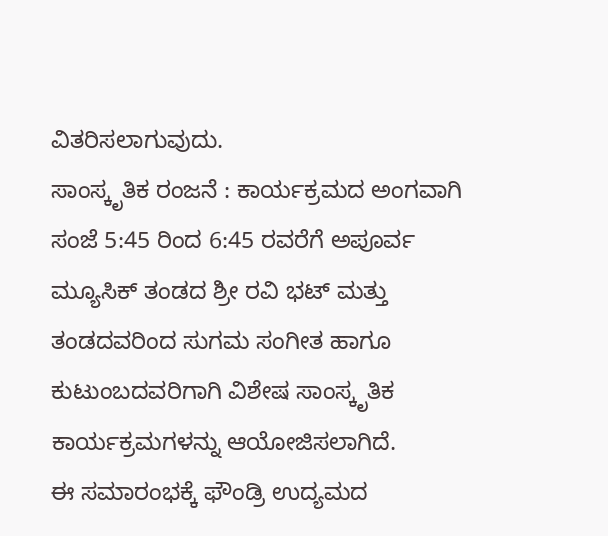ವಿತರಿಸಲಾಗುವುದು.
ಸಾಂಸ್ಕೃತಿಕ ರಂಜನೆ : ಕಾರ್ಯಕ್ರಮದ ಅಂಗವಾಗಿ ಸಂಜೆ 5:45 ರಿಂದ 6:45 ರವರೆಗೆ ಅಪೂರ್ವ ಮ್ಯೂಸಿಕ್ ತಂಡದ ಶ್ರೀ ರವಿ ಭಟ್ ಮತ್ತು ತಂಡದವರಿಂದ ಸುಗಮ ಸಂಗೀತ ಹಾಗೂ ಕುಟುಂಬದವರಿಗಾಗಿ ವಿಶೇಷ ಸಾಂಸ್ಕೃತಿಕ ಕಾರ್ಯಕ್ರಮಗಳನ್ನು ಆಯೋಜಿಸಲಾಗಿದೆ.
ಈ ಸಮಾರಂಭಕ್ಕೆ ಫೌಂಡ್ರಿ ಉದ್ಯಮದ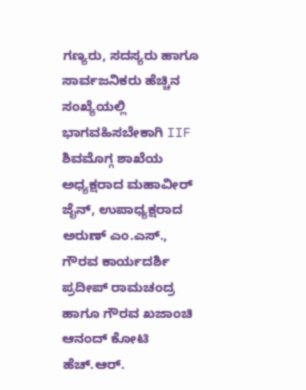ಗಣ್ಯರು, ಸದಸ್ಯರು ಹಾಗೂ ಸಾರ್ವಜನಿಕರು ಹೆಚ್ಚಿನ ಸಂಖ್ಯೆಯಲ್ಲಿ ಭಾಗವಹಿಸಬೇಕಾಗಿ IIF ಶಿವಮೊಗ್ಗ ಶಾಖೆಯ ಅಧ್ಯಕ್ಷರಾದ ಮಹಾವೀರ್ ಜೈನ್, ಉಪಾಧ್ಯಕ್ಷರಾದ ಅರುಣ್ ಎಂ.ಎಸ್., ಗೌರವ ಕಾರ್ಯದರ್ಶಿ ಪ್ರದೀಪ್ ರಾಮಚಂದ್ರ ಹಾಗೂ ಗೌರವ ಖಜಾಂಚಿ ಆನಂದ್ ಕೋಟಿ ಹೆಚ್.ಆರ್.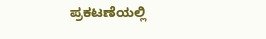ಪ್ರಕಟಣೆಯಲ್ಲಿ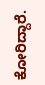ಕೋರಿದ್ದಾರೆ.